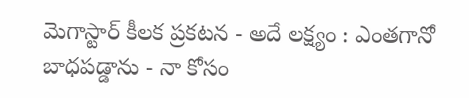మెగాస్టార్ కీలక ప్రకటన - అదే లక్ష్యం : ఎంతగానో బాధపడ్డాను - నా కోసం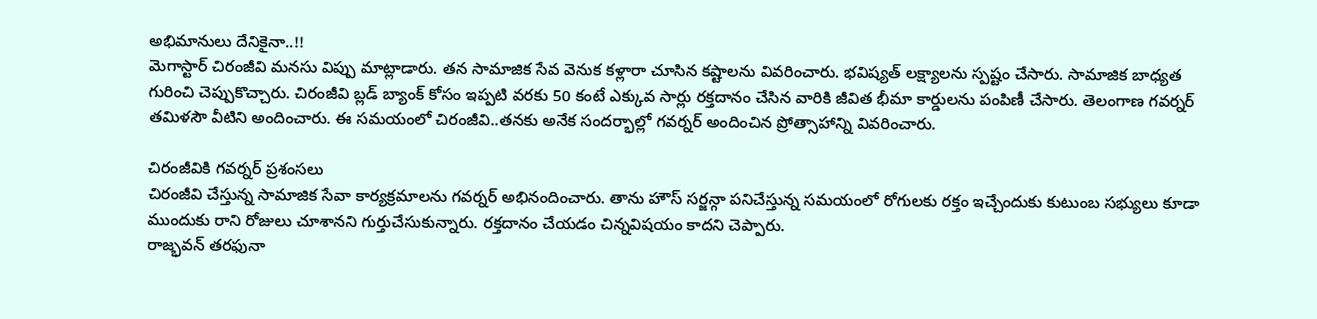అభిమానులు దేనికైనా..!!
మెగాస్టార్ చిరంజీవి మనసు విప్పు మాట్లాడారు. తన సామాజిక సేవ వెనుక కళ్లారా చూసిన కష్టాలను వివరించారు. భవిష్యత్ లక్ష్యాలను స్పష్టం చేసారు. సామాజిక బాధ్యత గురించి చెప్పుకొచ్చారు. చిరంజీవి బ్లడ్ బ్యాంక్ కోసం ఇప్పటి వరకు 50 కంటే ఎక్కువ సార్లు రక్తదానం చేసిన వారికి జీవిత భీమా కార్డులను పంపిణీ చేసారు. తెలంగాణ గవర్నర్ తమిళసౌ వీటిని అందించారు. ఈ సమయంలో చిరంజీవి..తనకు అనేక సందర్భాల్లో గవర్నర్ అందించిన ప్రోత్సాహాన్ని వివరించారు.

చిరంజీవికి గవర్నర్ ప్రశంసలు
చిరంజీవి చేస్తున్న సామాజిక సేవా కార్యక్రమాలను గవర్నర్ అభినందించారు. తాను హౌస్ సర్జన్గా పనిచేస్తున్న సమయంలో రోగులకు రక్తం ఇచ్చేందుకు కుటుంబ సభ్యులు కూడా ముందుకు రాని రోజులు చూశానని గుర్తుచేసుకున్నారు. రక్తదానం చేయడం చిన్నవిషయం కాదని చెప్పారు.
రాజ్భవన్ తరఫునా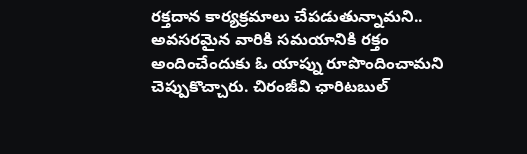రక్తదాన కార్యక్రమాలు చేపడుతున్నామని.. అవసరమైన వారికి సమయానికి రక్తం అందించేందుకు ఓ యాప్ను రూపొందించామని చెప్పుకొచ్చారు. చిరంజీవి ఛారిటబుల్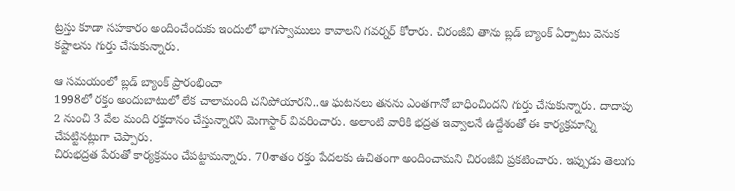ట్రస్తు కూడా సహకారం అందించేందుకు ఇందులో భాగస్వాములు కావాలని గవర్నర్ కోరారు. చిరంజీవి తాను బ్లడ్ బ్యాంక్ ఏర్పాటు వెనుక కష్టాలను గుర్తు చేసుకున్నారు.

ఆ సమయంలో బ్లడ్ బ్యాంక్ ప్రారంభించా
1998లో రక్తం అందుబాటులో లేక చాలామంది చనిపోయారని..ఆ ఘటనలు తనను ఎంతగానో బాధించిందని గుర్తు చేసుకున్నారు. దాదాపు 2 నుంచి 3 వేల మంది రక్తదానం చేస్తున్నారని మెగాస్టార్ వివరించారు. అలాంటి వారికి భద్రత ఇవ్వాలనే ఉద్దేశంతో ఈ కార్యక్రమాన్ని చేపట్టినట్లుగా చెప్పారు.
చిరుభద్రత పేరుతో కార్యక్రమం చేపట్టామన్నారు. 70శాతం రక్తం పేదలకు ఉచితంగా అందించామని చిరంజీవి ప్రకటించారు. ఇప్పుడు తెలుగు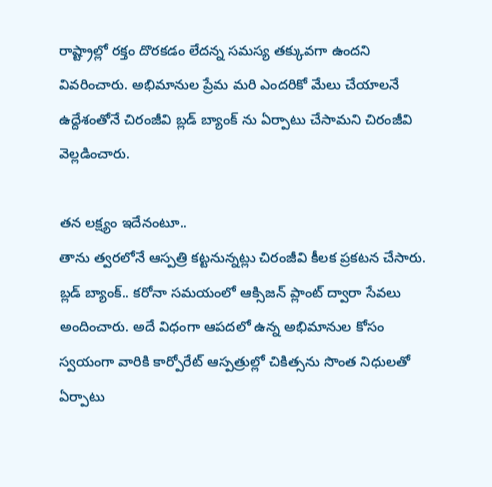రాష్ట్రాల్లో రక్తం దొరకడం లేదన్న సమస్య తక్కువగా ఉందని వివరించారు. అభిమానుల ప్రేమ మరి ఎందరికో మేలు చేయాలనే ఉద్దేశంతోనే చిరంజీవి బ్లడ్ బ్యాంక్ ను ఏర్పాటు చేసామని చిరంజీవి వెల్లడించారు.

తన లక్ష్యం ఇదేనంటూ..
తాను త్వరలోనే ఆస్పత్రి కట్టనున్నట్లు చిరంజీవి కీలక ప్రకటన చేసారు. బ్లడ్ బ్యాంక్.. కరోనా సమయంలో ఆక్సిజన్ ప్లాంట్ ద్వారా సేవలు అందించారు. అదే విధంగా ఆపదలో ఉన్న అభిమానుల కోసం స్వయంగా వారికి కార్పోరేట్ ఆస్పత్రుల్లో చికిత్సను సొంత నిధులతో ఏర్పాటు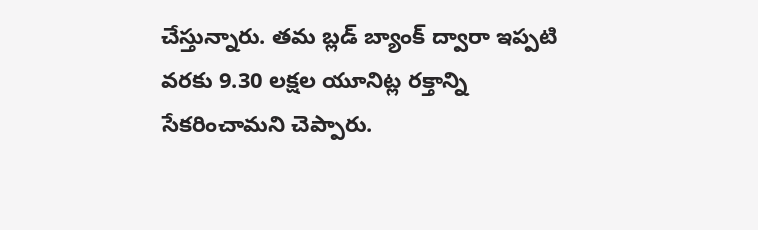చేస్తున్నారు. తమ బ్లడ్ బ్యాంక్ ద్వారా ఇప్పటి వరకు 9.30 లక్షల యూనిట్ల రక్తాన్ని సేకరించామని చెప్పారు.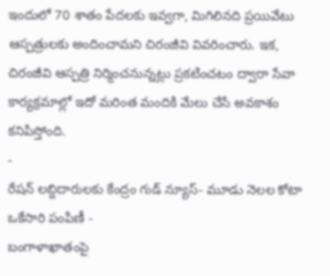ఇందులో 70 శాతం పేదలకు ఇవ్వగా, మిగిలినది ప్రయివేటు ఆస్పత్రులకు అందించామని చిరంజీవి వివరించారు. ఇక, చిరంజీవి ఆస్పత్రి నిర్మించనున్నట్లు ప్రకటించటం ద్వారా సేవా కార్యక్రమాల్లో ఇదో మరింత మందికి మేలు చేసే అవకాశం కనిపిస్తోంది.
-
రేషన్ లబ్దిదారులకు కేంద్రం గుడ్ న్యూస్- మూడు నెలల కోటా ఒకేసారి పంపిణీ -
బంగాళాఖాతంపై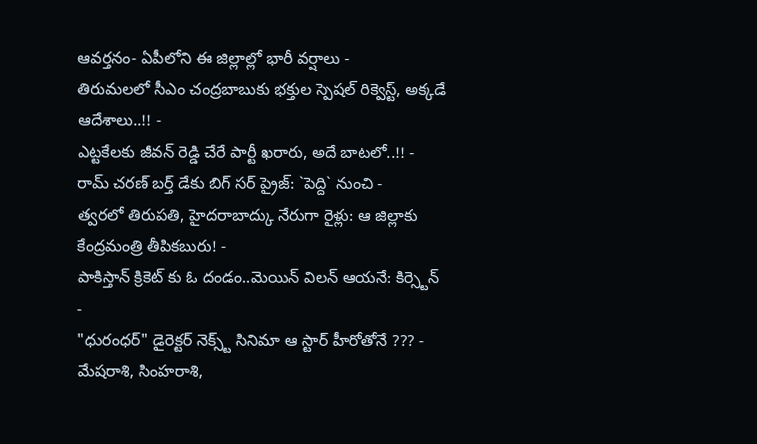ఆవర్తనం- ఏపీలోని ఈ జిల్లాల్లో భారీ వర్షాలు -
తిరుమలలో సీఎం చంద్రబాబుకు భక్తుల స్పెషల్ రిక్వెస్ట్, అక్కడే ఆదేశాలు..!! -
ఎట్టకేలకు జీవన్ రెడ్డి చేరే పార్టీ ఖరారు, అదే బాటలో..!! -
రామ్ చరణ్ బర్త్ డేకు బిగ్ సర్ ప్రైజ్: `పెద్ది` నుంచి -
త్వరలో తిరుపతి, హైదరాబాద్కు నేరుగా రైళ్లు: ఆ జిల్లాకు కేంద్రమంత్రి తీపికబురు! -
పాకిస్తాన్ క్రికెట్ కు ఓ దండం..మెయిన్ విలన్ ఆయనే: కిర్స్టెన్ -
"ధురంధర్" డైరెక్టర్ నెక్స్ట్ సినిమా ఆ స్టార్ హీరోతోనే ??? -
మేషరాశి, సింహరాశి,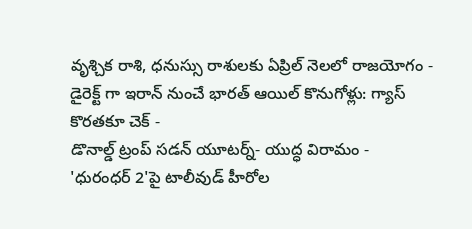వృశ్చిక రాశి, ధనుస్సు రాశులకు ఏప్రిల్ నెలలో రాజయోగం -
డైరెక్ట్ గా ఇరాన్ నుంచే భారత్ ఆయిల్ కొనుగోళ్లు: గ్యాస్ కొరతకూ చెక్ -
డొనాల్డ్ ట్రంప్ సడన్ యూటర్న్- యుద్ధ విరామం -
'ధురంధర్ 2'పై టాలీవుడ్ హీరోల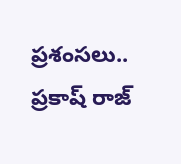ప్రశంసలు.. ప్రకాష్ రాజ్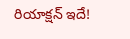రియాక్షన్ ఇదే!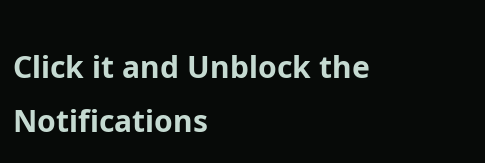Click it and Unblock the Notifications